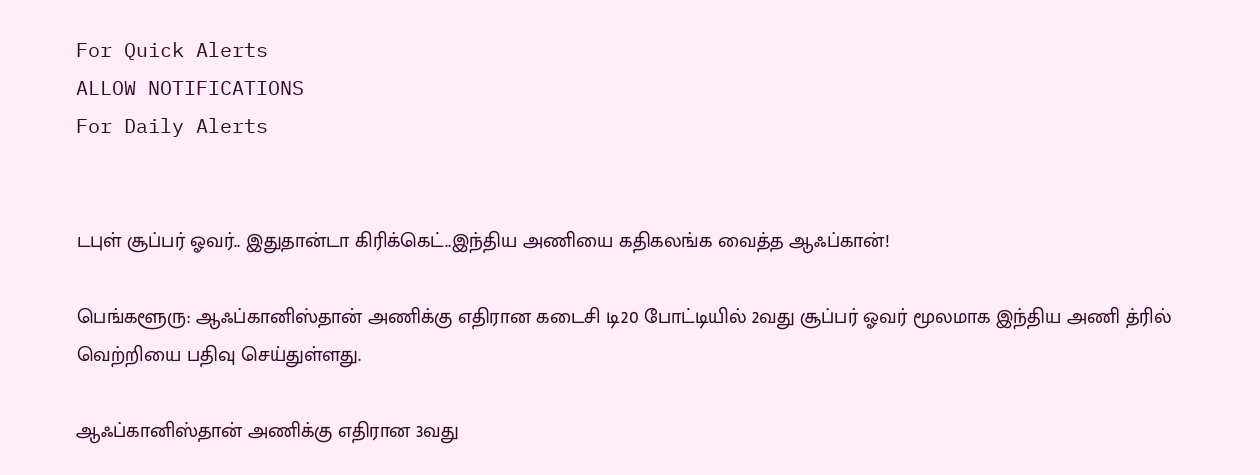For Quick Alerts
ALLOW NOTIFICATIONS
For Daily Alerts


டபுள் சூப்பர் ஓவர்.. இதுதான்டா கிரிக்கெட்..இந்திய அணியை கதிகலங்க வைத்த ஆஃப்கான்!

பெங்களூரு: ஆஃப்கானிஸ்தான் அணிக்கு எதிரான கடைசி டி20 போட்டியில் 2வது சூப்பர் ஓவர் மூலமாக இந்திய அணி த்ரில் வெற்றியை பதிவு செய்துள்ளது.

ஆஃப்கானிஸ்தான் அணிக்கு எதிரான 3வது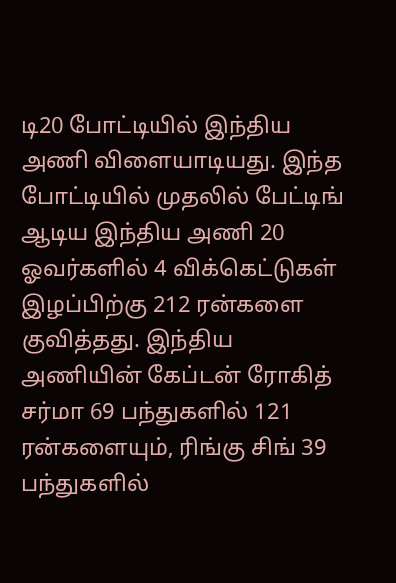டி20 போட்டியில் இந்திய அணி விளையாடியது. இந்த போட்டியில் முதலில் பேட்டிங் ஆடிய இந்திய அணி 20 ஓவர்களில் 4 விக்கெட்டுகள் இழப்பிற்கு 212 ரன்களை குவித்தது. இந்திய அணியின் கேப்டன் ரோகித் சர்மா 69 பந்துகளில் 121 ரன்களையும், ரிங்கு சிங் 39 பந்துகளில்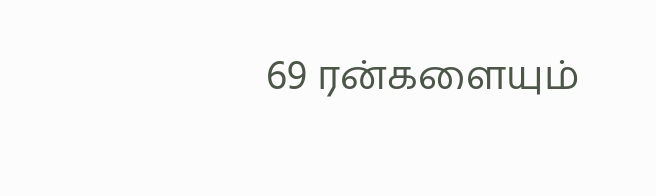69 ரன்களையும்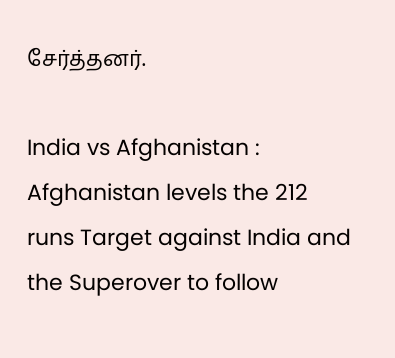சேர்த்தனர்.

India vs Afghanistan : Afghanistan levels the 212 runs Target against India and the Superover to follow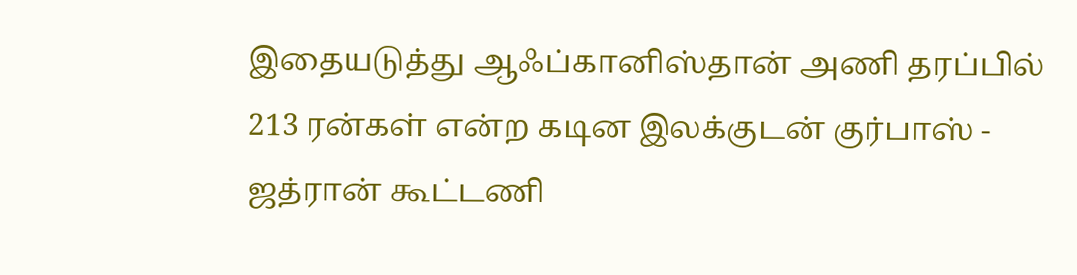இதையடுத்து ஆஃப்கானிஸ்தான் அணி தரப்பில் 213 ரன்கள் என்ற கடின இலக்குடன் குர்பாஸ் - ஜத்ரான் கூட்டணி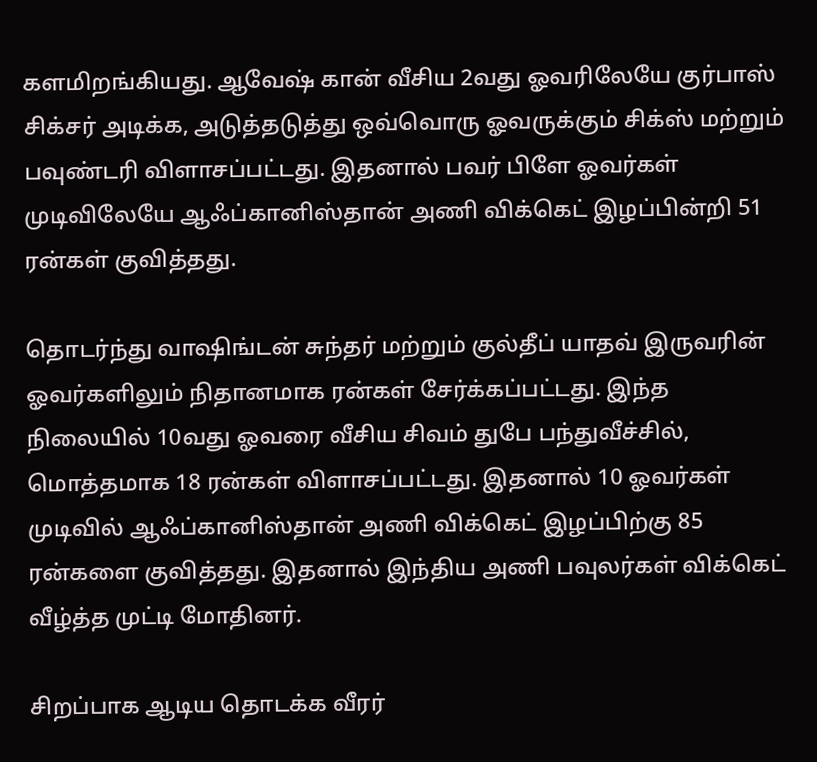களமிறங்கியது. ஆவேஷ் கான் வீசிய 2வது ஓவரிலேயே குர்பாஸ் சிக்சர் அடிக்க, அடுத்தடுத்து ஒவ்வொரு ஓவருக்கும் சிக்ஸ் மற்றும் பவுண்டரி விளாசப்பட்டது. இதனால் பவர் பிளே ஓவர்கள் முடிவிலேயே ஆஃப்கானிஸ்தான் அணி விக்கெட் இழப்பின்றி 51 ரன்கள் குவித்தது.

தொடர்ந்து வாஷிங்டன் சுந்தர் மற்றும் குல்தீப் யாதவ் இருவரின் ஓவர்களிலும் நிதானமாக ரன்கள் சேர்க்கப்பட்டது. இந்த நிலையில் 10வது ஓவரை வீசிய சிவம் துபே பந்துவீச்சில், மொத்தமாக 18 ரன்கள் விளாசப்பட்டது. இதனால் 10 ஓவர்கள் முடிவில் ஆஃப்கானிஸ்தான் அணி விக்கெட் இழப்பிற்கு 85 ரன்களை குவித்தது. இதனால் இந்திய அணி பவுலர்கள் விக்கெட் வீழ்த்த முட்டி மோதினர்.

சிறப்பாக ஆடிய தொடக்க வீரர்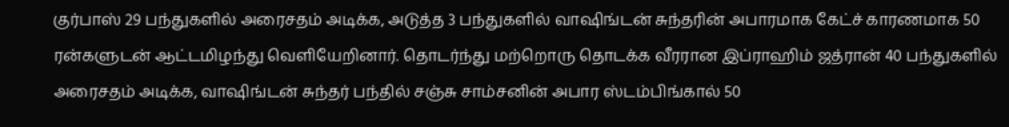குர்பாஸ் 29 பந்துகளில் அரைசதம் அடிக்க, அடுத்த 3 பந்துகளில் வாஷிங்டன் சுந்தரின் அபாரமாக கேட்ச் காரணமாக 50 ரன்களுடன் ஆட்டமிழந்து வெளியேறினார். தொடர்ந்து மற்றொரு தொடக்க வீரரான இப்ராஹிம் ஜத்ரான் 40 பந்துகளில் அரைசதம் அடிக்க, வாஷிங்டன் சுந்தர் பந்தில் சஞ்சு சாம்சனின் அபார ஸ்டம்பிங்கால் 50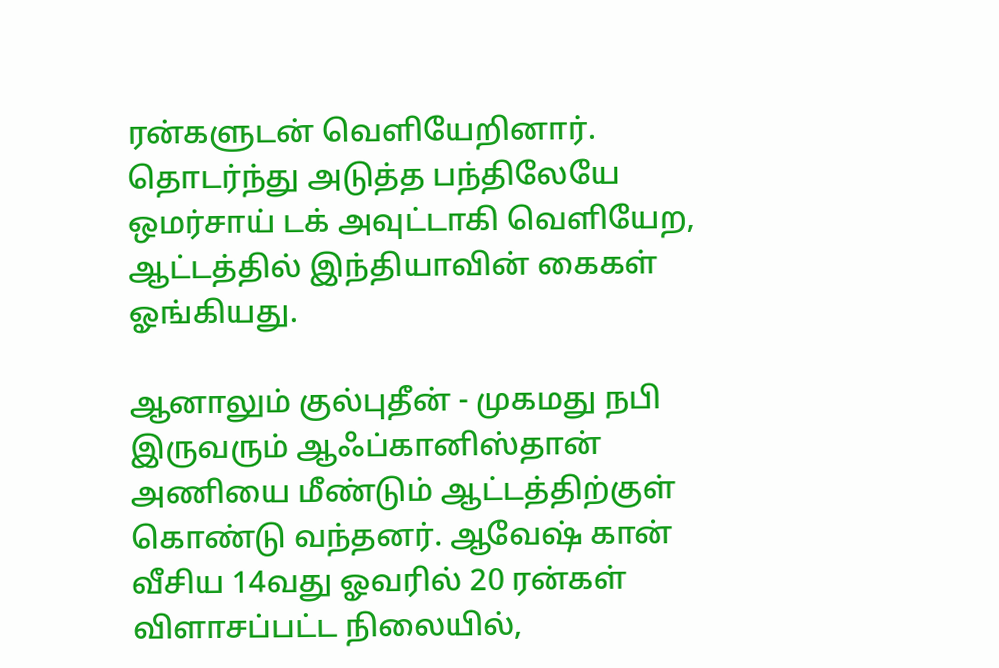ரன்களுடன் வெளியேறினார். தொடர்ந்து அடுத்த பந்திலேயே ஒமர்சாய் டக் அவுட்டாகி வெளியேற, ஆட்டத்தில் இந்தியாவின் கைகள் ஓங்கியது.

ஆனாலும் குல்புதீன் - முகமது நபி இருவரும் ஆஃப்கானிஸ்தான் அணியை மீண்டும் ஆட்டத்திற்குள் கொண்டு வந்தனர். ஆவேஷ் கான் வீசிய 14வது ஓவரில் 20 ரன்கள் விளாசப்பட்ட நிலையில்,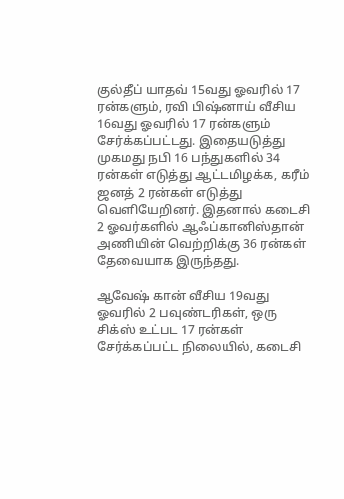குல்தீப் யாதவ் 15வது ஓவரில் 17 ரன்களும், ரவி பிஷ்னாய் வீசிய 16வது ஓவரில் 17 ரன்களும் சேர்க்கப்பட்டது. இதையடுத்து முகமது நபி 16 பந்துகளில் 34 ரன்கள் எடுத்து ஆட்டமிழக்க, கரீம் ஜனத் 2 ரன்கள் எடுத்து வெளியேறினர். இதனால் கடைசி 2 ஓவர்களில் ஆஃப்கானிஸ்தான் அணியின் வெற்றிக்கு 36 ரன்கள் தேவையாக இருந்தது.

ஆவேஷ் கான் வீசிய 19வது ஓவரில் 2 பவுண்டரிகள், ஒரு சிக்ஸ் உட்பட 17 ரன்கள் சேர்க்கப்பட்ட நிலையில், கடைசி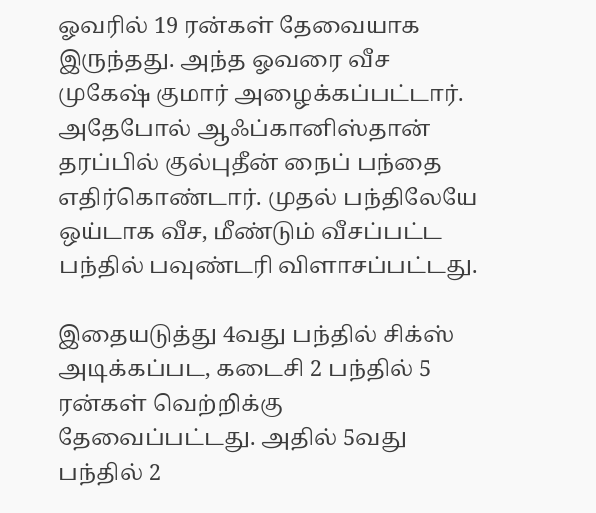ஓவரில் 19 ரன்கள் தேவையாக இருந்தது. அந்த ஓவரை வீச முகேஷ் குமார் அழைக்கப்பட்டார். அதேபோல் ஆஃப்கானிஸ்தான் தரப்பில் குல்புதீன் நைப் பந்தை எதிர்கொண்டார். முதல் பந்திலேயே ஒய்டாக வீச, மீண்டும் வீசப்பட்ட பந்தில் பவுண்டரி விளாசப்பட்டது.

இதையடுத்து 4வது பந்தில் சிக்ஸ் அடிக்கப்பட, கடைசி 2 பந்தில் 5 ரன்கள் வெற்றிக்கு தேவைப்பட்டது. அதில் 5வது பந்தில் 2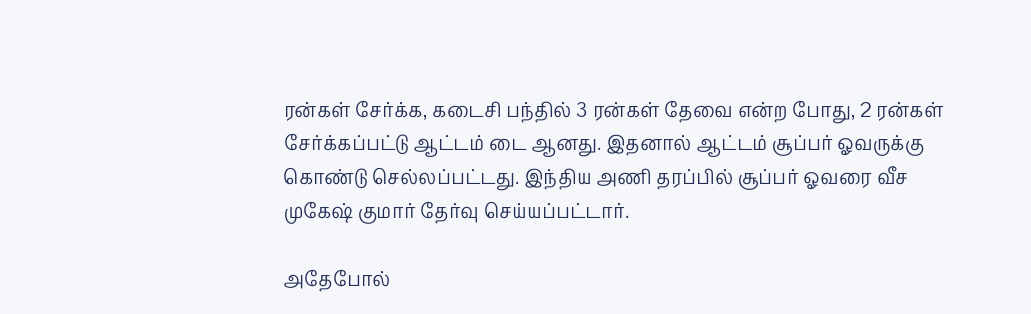ரன்கள் சேர்க்க, கடைசி பந்தில் 3 ரன்கள் தேவை என்ற போது, 2 ரன்கள் சேர்க்கப்பட்டு ஆட்டம் டை ஆனது. இதனால் ஆட்டம் சூப்பர் ஓவருக்கு கொண்டு செல்லப்பட்டது. இந்திய அணி தரப்பில் சூப்பர் ஓவரை வீச முகேஷ் குமார் தேர்வு செய்யப்பட்டார்.

அதேபோல்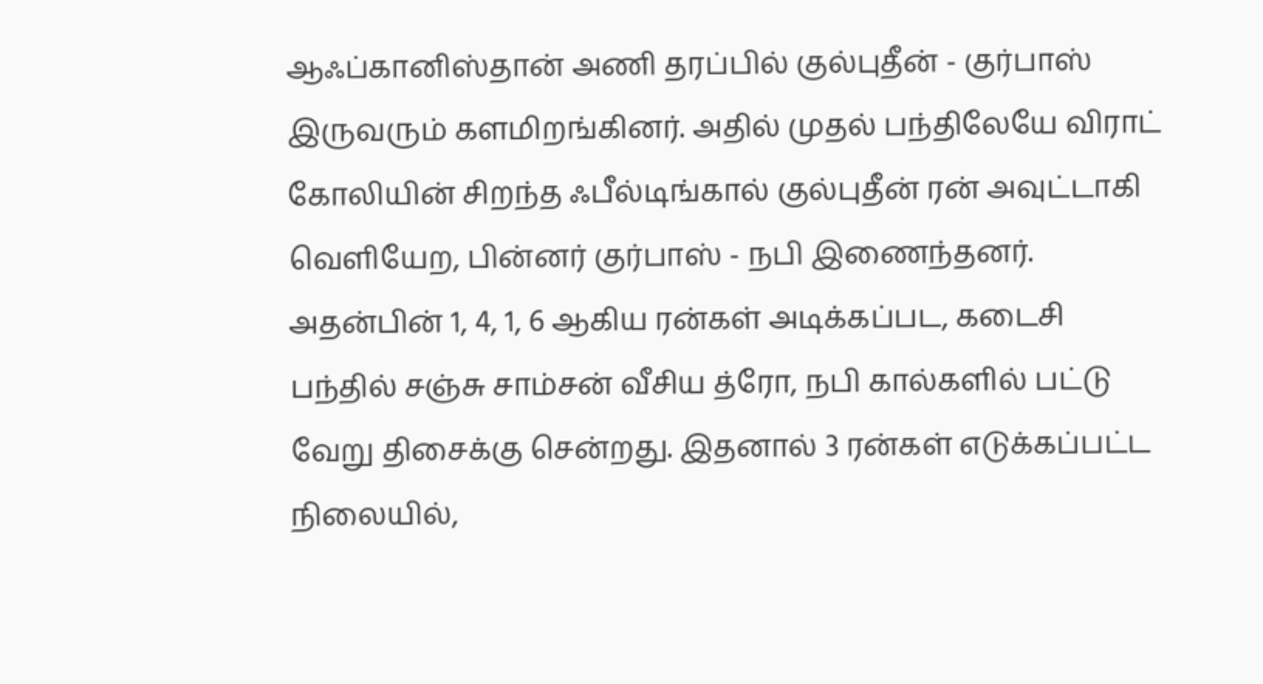ஆஃப்கானிஸ்தான் அணி தரப்பில் குல்புதீன் - குர்பாஸ் இருவரும் களமிறங்கினர். அதில் முதல் பந்திலேயே விராட் கோலியின் சிறந்த ஃபீல்டிங்கால் குல்புதீன் ரன் அவுட்டாகி வெளியேற, பின்னர் குர்பாஸ் - நபி இணைந்தனர். அதன்பின் 1, 4, 1, 6 ஆகிய ரன்கள் அடிக்கப்பட, கடைசி பந்தில் சஞ்சு சாம்சன் வீசிய த்ரோ, நபி கால்களில் பட்டு வேறு திசைக்கு சென்றது. இதனால் 3 ரன்கள் எடுக்கப்பட்ட நிலையில்,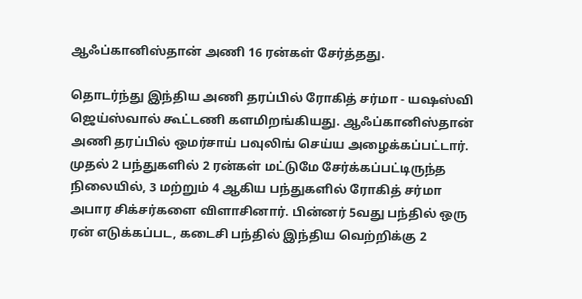ஆஃப்கானிஸ்தான் அணி 16 ரன்கள் சேர்த்தது.

தொடர்ந்து இந்திய அணி தரப்பில் ரோகித் சர்மா - யஷஸ்வி ஜெய்ஸ்வால் கூட்டணி களமிறங்கியது. ஆஃப்கானிஸ்தான் அணி தரப்பில் ஒமர்சாய் பவுலிங் செய்ய அழைக்கப்பட்டார். முதல் 2 பந்துகளில் 2 ரன்கள் மட்டுமே சேர்க்கப்பட்டிருந்த நிலையில், 3 மற்றும் 4 ஆகிய பந்துகளில் ரோகித் சர்மா அபார சிக்சர்களை விளாசினார். பின்னர் 5வது பந்தில் ஒரு ரன் எடுக்கப்பட, கடைசி பந்தில் இந்திய வெற்றிக்கு 2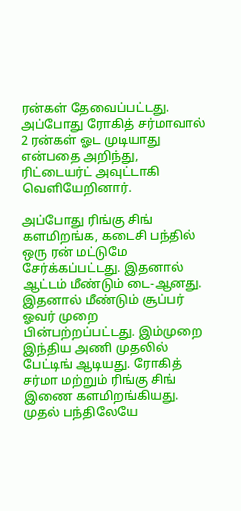ரன்கள் தேவைப்பட்டது. அப்போது ரோகித் சர்மாவால் 2 ரன்கள் ஓட முடியாது என்பதை அறிந்து, ரிட்டையர்ட் அவுட்டாகி வெளியேறினார்.

அப்போது ரிங்கு சிங் களமிறங்க, கடைசி பந்தில் ஒரு ரன் மட்டுமே சேர்க்கப்பட்டது. இதனால் ஆட்டம் மீண்டும் டை-ஆனது. இதனால் மீண்டும் சூப்பர் ஓவர் முறை பின்பற்றப்பட்டது. இம்முறை இந்திய அணி முதலில் பேட்டிங் ஆடியது. ரோகித் சர்மா மற்றும் ரிங்கு சிங் இணை களமிறங்கியது. முதல் பந்திலேயே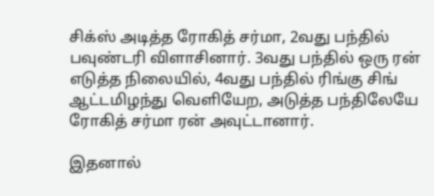சிக்ஸ் அடித்த ரோகித் சர்மா, 2வது பந்தில் பவுண்டரி விளாசினார். 3வது பந்தில் ஒரு ரன் எடுத்த நிலையில், 4வது பந்தில் ரிங்கு சிங் ஆட்டமிழந்து வெளியேற, அடுத்த பந்திலேயே ரோகித் சர்மா ரன் அவுட்டானார்.

இதனால்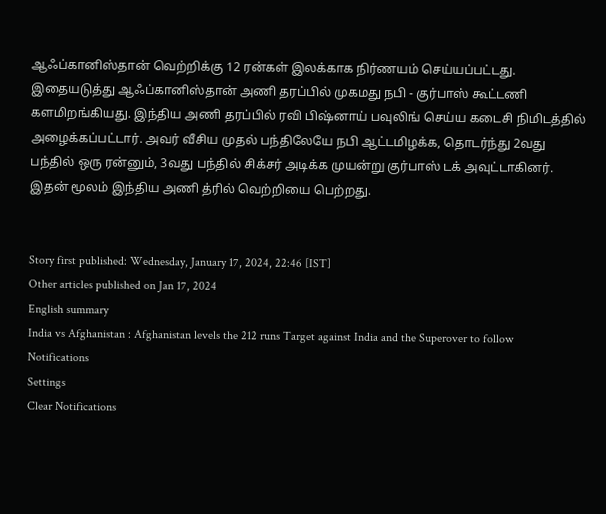ஆஃப்கானிஸ்தான் வெற்றிக்கு 12 ரன்கள் இலக்காக நிர்ணயம் செய்யப்பட்டது. இதையடுத்து ஆஃப்கானிஸ்தான் அணி தரப்பில் முகமது நபி - குர்பாஸ் கூட்டணி களமிறங்கியது. இந்திய அணி தரப்பில் ரவி பிஷ்னாய் பவுலிங் செய்ய கடைசி நிமிடத்தில் அழைக்கப்பட்டார். அவர் வீசிய முதல் பந்திலேயே நபி ஆட்டமிழக்க, தொடர்ந்து 2வது பந்தில் ஒரு ரன்னும், 3வது பந்தில் சிக்சர் அடிக்க முயன்று குர்பாஸ் டக் அவுட்டாகினர். இதன் மூலம் இந்திய அணி த்ரில் வெற்றியை பெற்றது.


Story first published: Wednesday, January 17, 2024, 22:46 [IST]
Other articles published on Jan 17, 2024
English summary
India vs Afghanistan : Afghanistan levels the 212 runs Target against India and the Superover to follow
Notifications
Settings
Clear Notifications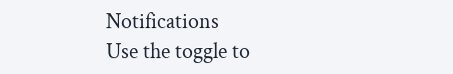Notifications
Use the toggle to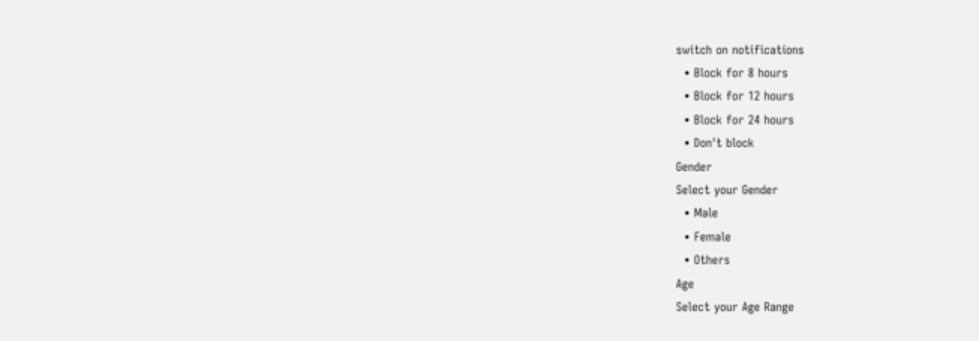switch on notifications
  • Block for 8 hours
  • Block for 12 hours
  • Block for 24 hours
  • Don't block
Gender
Select your Gender
  • Male
  • Female
  • Others
Age
Select your Age Range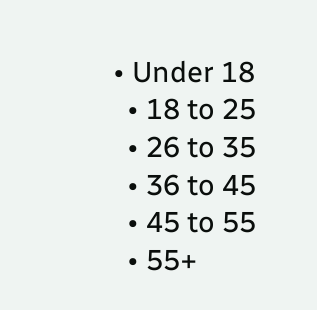• Under 18
  • 18 to 25
  • 26 to 35
  • 36 to 45
  • 45 to 55
  • 55+